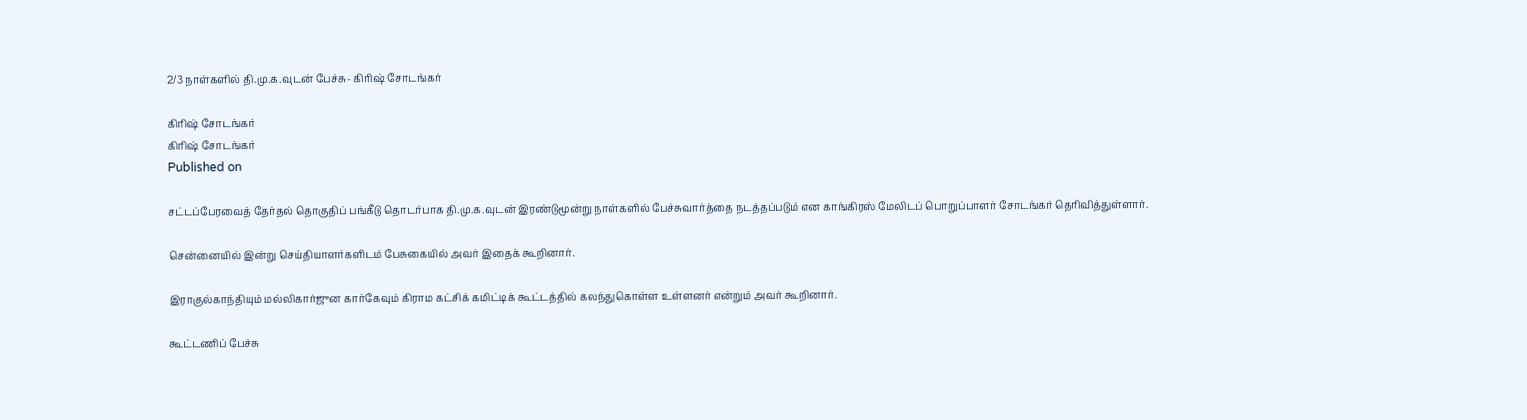2/3 நாள்களில் தி.மு.க.வுடன் பேச்சு- கிரிஷ் சோடங்கர்

கிரிஷ் சோடங்கர்
கிரிஷ் சோடங்கர்
Published on

சட்டப்பேரவைத் தேர்தல் தொகுதிப் பங்கீடு தொடர்பாக தி.மு.க.வுடன் இரண்டுமூன்று நாள்களில் பேச்சுவார்த்தை நடத்தப்படும் என காங்கிரஸ் மேலிடப் பொறுப்பாளர் சோடங்கர் தெரிவித்துள்ளார்.

சென்னையில் இன்று செய்தியாளர்களிடம் பேசுகையில் அவர் இதைக் கூறினார்.

இராகுல்காந்தியும் மல்லிகார்ஜுன கார்கேவும் கிராம கட்சிக் கமிட்டிக் கூட்டத்தில் கலந்துகொள்ள உள்ளனர் என்றும் அவர் கூறினார்.

கூட்டணிப் பேச்சு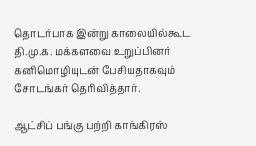தொடர்பாக இன்று காலையில்கூட தி.மு.க. மக்களவை உறுப்பினர் கனிமொழியுடன் பேசியதாகவும் சோடங்கர் தெரிவித்தார்.

ஆட்சிப் பங்கு பற்றி காங்கிரஸ்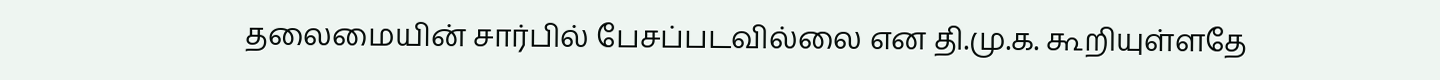தலைமையின் சார்பில் பேசப்படவில்லை என தி.மு.க. கூறியுள்ளதே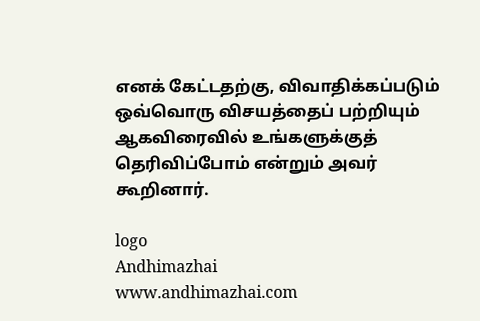எனக் கேட்டதற்கு, விவாதிக்கப்படும் ஒவ்வொரு விசயத்தைப் பற்றியும் ஆகவிரைவில் உங்களுக்குத் தெரிவிப்போம் என்றும் அவர் கூறினார்.

logo
Andhimazhai
www.andhimazhai.com